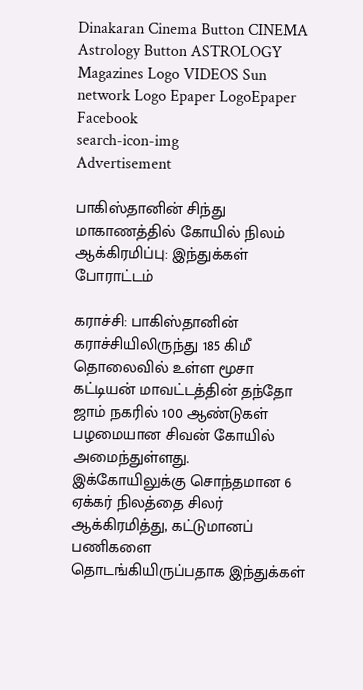Dinakaran Cinema Button CINEMA Astrology Button ASTROLOGY  Magazines Logo VIDEOS Sun network Logo Epaper LogoEpaper Facebook
search-icon-img
Advertisement

பாகிஸ்தானின் சிந்து மாகாணத்தில் கோயில் நிலம் ஆக்கிரமிப்பு: இந்துக்கள் போராட்டம்

கராச்சி: பாகிஸ்தானின் கராச்சியிலிருந்து 185 கிமீ தொலைவில் உள்ள மூசா கட்டியன் மாவட்டத்தின் தந்தோ ஜாம் நகரில் 100 ஆண்டுகள் பழமையான சிவன் கோயில் அமைந்துள்ளது. இக்கோயிலுக்கு சொந்தமான 6 ஏக்கர் நிலத்தை சிலர் ஆக்கிரமித்து, கட்டுமானப் பணிகளை தொடங்கியிருப்பதாக இந்துக்கள்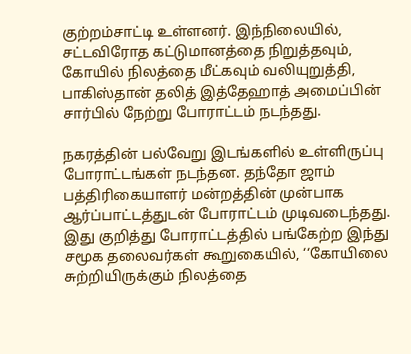குற்றம்சாட்டி உள்ளனர். இந்நிலையில், சட்டவிரோத கட்டுமானத்தை நிறுத்தவும், கோயில் நிலத்தை மீட்கவும் வலியுறுத்தி, பாகிஸ்தான் தலித் இத்தேஹாத் அமைப்பின் சார்பில் நேற்று போராட்டம் நடந்தது.

நகரத்தின் பல்வேறு இடங்களில் உள்ளிருப்பு போராட்டங்கள் நடந்தன. தந்தோ ஜாம் பத்திரிகையாளர் மன்றத்தின் முன்பாக ஆர்ப்பாட்டத்துடன் போராட்டம் முடிவடைந்தது. இது குறித்து போராட்டத்தில் பங்கேற்ற இந்து சமூக தலைவர்கள் கூறுகையில், ‘‘கோயிலை சுற்றியிருக்கும் நிலத்தை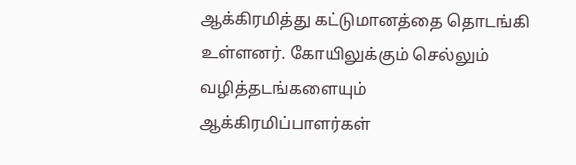ஆக்கிரமித்து கட்டுமானத்தை தொடங்கி உள்ளனர். கோயிலுக்கும் செல்லும் வழித்தடங்களையும் ஆக்கிரமிப்பாளர்கள்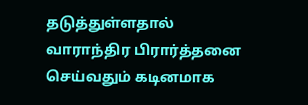தடுத்துள்ளதால் வாராந்திர பிரார்த்தனை செய்வதும் கடினமாக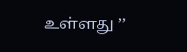உள்ளது ’’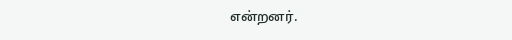என்றனர்.